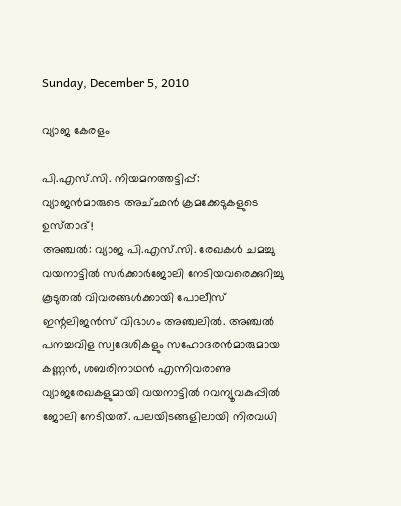Sunday, December 5, 2010

വ്യാജ കേരളം

പി.എസ്‌.സി. നിയമനത്തട്ടിപ്പ്‌:
വ്യാജന്‍മാരുടെ അച്‌ഛന്‍ ക്രമക്കേടുകളുടെ ഉസ്‌താദ്‌!
അഞ്ചല്‍: വ്യാജ പി.എസ്‌.സി. രേഖകള്‍ ചമച്ചു വയനാട്ടില്‍ സര്‍ക്കാര്‍ജോലി നേടിയവരെക്കുറിച്ചു കൂടുതല്‍ വിവരങ്ങള്‍ക്കായി പോലീസ്‌ ഇന്റലിജന്‍സ്‌ വിഭാഗം അഞ്ചലില്‍. അഞ്ചല്‍ പനച്ചവിള സ്വദേശികളും സഹോദരന്‍മാരുമായ കണ്ണന്‍, ശബരിനാഥന്‍ എന്നിവരാണു വ്യാജരേഖകളുമായി വയനാട്ടില്‍ റവന്യൂവകുപ്പില്‍ ജോലി നേടിയത്‌. പലയിടങ്ങളിലായി നിരവധി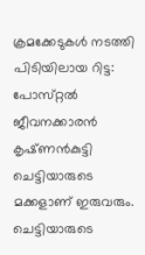ക്രമക്കേടുകള്‍ നടത്തി പിടിയിലായ റിട്ട: പോസ്‌റ്റല്‍ ജീവനക്കാരന്‍ കൃഷ്‌ണന്‍കുട്ടി ചെട്ടിയാരുടെ മക്കളാണ്‌ ഇരുവരും. ചെട്ടിയാരുടെ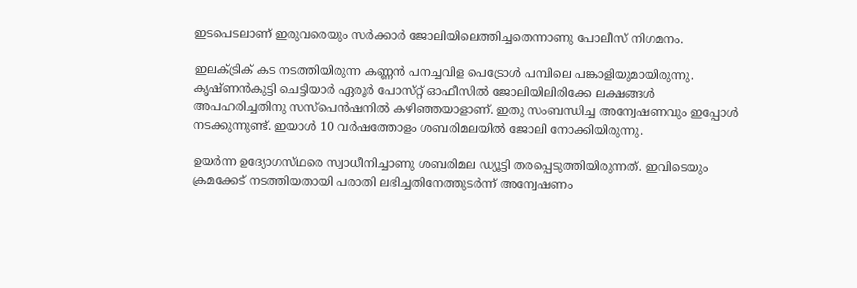ഇടപെടലാണ്‌ ഇരുവരെയും സര്‍ക്കാര്‍ ജോലിയിലെത്തിച്ചതെന്നാണു പോലീസ്‌ നിഗമനം.

ഇലക്‌ട്രിക്‌ കട നടത്തിയിരുന്ന കണ്ണന്‍ പനച്ചവിള പെട്രോള്‍ പമ്പിലെ പങ്കാളിയുമായിരുന്നു. കൃഷ്‌ണന്‍കുട്ടി ചെട്ടിയാര്‍ ഏരൂര്‍ പോസ്‌റ്റ് ഓഫീസില്‍ ജോലിയിലിരിക്കേ ലക്ഷങ്ങള്‍ അപഹരിച്ചതിനു സസ്‌പെന്‍ഷനില്‍ കഴിഞ്ഞയാളാണ്‌. ഇതു സംബന്ധിച്ച അന്വേഷണവും ഇപ്പോള്‍ നടക്കുന്നുണ്ട്‌. ഇയാള്‍ 10 വര്‍ഷത്തോളം ശബരിമലയില്‍ ജോലി നോക്കിയിരുന്നു.

ഉയര്‍ന്ന ഉദ്യോഗസ്‌ഥരെ സ്വാധീനിച്ചാണു ശബരിമല ഡ്യൂട്ടി തരപ്പെടുത്തിയിരുന്നത്‌. ഇവിടെയും ക്രമക്കേട്‌ നടത്തിയതായി പരാതി ലഭിച്ചതിനേത്തുടര്‍ന്ന്‌ അന്വേഷണം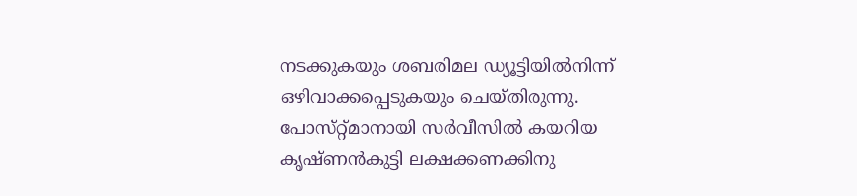നടക്കുകയും ശബരിമല ഡ്യൂട്ടിയില്‍നിന്ന്‌ ഒഴിവാക്കപ്പെടുകയും ചെയ്‌തിരുന്നു. പോസ്‌റ്റ്മാനായി സര്‍വീസില്‍ കയറിയ കൃഷ്‌ണന്‍കുട്ടി ലക്ഷക്കണക്കിനു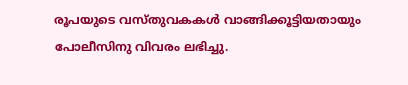രൂപയുടെ വസ്‌തുവകകള്‍ വാങ്ങിക്കൂട്ടിയതായും പോലീസിനു വിവരം ലഭിച്ചു.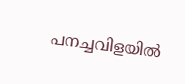പനച്ചവിളയില്‍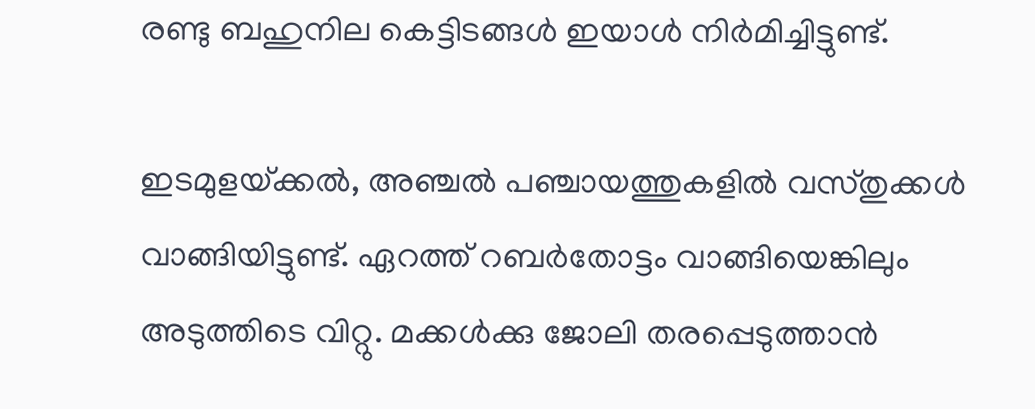രണ്ടു ബഹുനില കെട്ടിടങ്ങള്‍ ഇയാള്‍ നിര്‍മിച്ചിട്ടുണ്ട്‌.

ഇടമുളയ്‌ക്കല്‍, അഞ്ചല്‍ പഞ്ചായത്തുകളില്‍ വസ്‌തുക്കള്‍ വാങ്ങിയിട്ടുണ്ട്‌. ഏറത്ത്‌ റബര്‍തോട്ടം വാങ്ങിയെങ്കിലും അടുത്തിടെ വിറ്റു. മക്കള്‍ക്കു ജോലി തരപ്പെടുത്താന്‍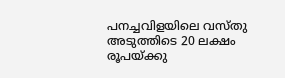പനച്ചവിളയിലെ വസ്‌തു അടുത്തിടെ 20 ലക്ഷം രൂപയ്‌ക്കു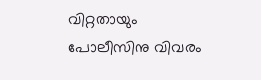വിറ്റതായും പോലീസിനു വിവരം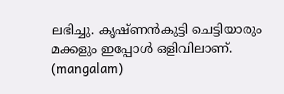ലഭിച്ചു. കൃഷ്‌ണന്‍കുട്ടി ചെട്ടിയാരും മക്കളും ഇപ്പോള്‍ ഒളിവിലാണ്‌.  (mangalam)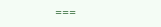===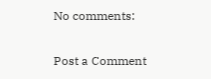No comments:

Post a Comment